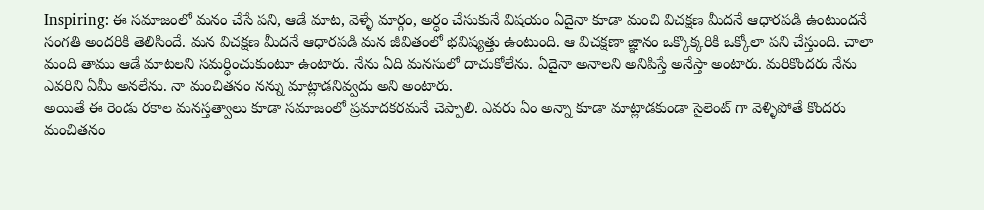Inspiring: ఈ సమాజంలో మనం చేసే పని, ఆడే మాట, వెళ్ళే మార్గం, అర్ధం చేసుకునే విషయం ఏదైనా కూడా మంచి విచక్షణ మీదనే ఆధారపడి ఉంటుందనే సంగతి అందరికి తెలిసిందే. మన విచక్షణ మీదనే ఆధారపడి మన జీవితంలో భవిష్యత్తు ఉంటుంది. ఆ విచక్షణా జ్ఞానం ఒక్కొక్కరికి ఒక్కోలా పని చేస్తుంది. చాలా మంది తాము ఆడే మాటలని సమర్ధించుకుంటూ ఉంటారు. నేను ఏది మనసులో దాచుకోలేను. ఏదైనా అనాలని అనిపిస్తే అనేస్తా అంటారు. మరికొందరు నేను ఎవరిని ఏమీ అనలేను. నా మంచితనం నన్ను మాట్లాడనివ్వదు అని అంటారు.
అయితే ఈ రెండు రకాల మనస్తత్వాలు కూడా సమాజంలో ప్రమాదకరమనే చెప్పాలి. ఎవరు ఏం అన్నా కూడా మాట్లాడకుండా సైలెంట్ గా వెళ్ళిపోతే కొందరు మంచితనం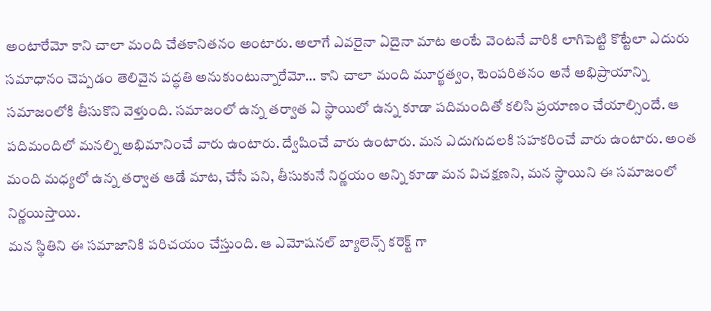అంటారేమో కాని చాలా మంది చేతకానితనం అంటారు. అలాగే ఎవరైనా ఏదైనా మాట అంటే వెంటనే వారికి లాగిపెట్టి కొట్టేలా ఎదురు సమాధానం చెప్పడం తెలివైన పద్ధతి అనుకుంటున్నారేమో… కాని చాలా మంది మూర్ఖత్వం, టెంపరితనం అనే అభిప్రాయాన్ని సమాజంలోకి తీసుకొని వెళ్తుంది. సమాజంలో ఉన్న తర్వాత ఏ స్థాయిలో ఉన్న కూడా పదిమందితో కలిసి ప్రయాణం చేయాల్సిందే. ఆ పదిమందిలో మనల్ని అభిమానించే వారు ఉంటారు. ద్వేషించే వారు ఉంటారు. మన ఎదుగుదలకి సహకరించే వారు ఉంటారు. అంత మంది మధ్యలో ఉన్న తర్వాత ఆడే మాట, చేసే పని, తీసుకునే నిర్ణయం అన్ని కూడా మన విచక్షణని, మన స్థాయిని ఈ సమాజంలో నిర్ణయిస్తాయి.
మన స్థితిని ఈ సమాజానికి పరిచయం చేస్తుంది. ఆ ఎమోషనల్ బ్యాలెన్స్ కరెక్ట్ గా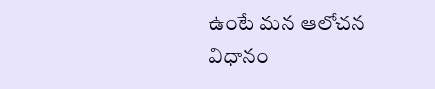ఉంటే మన ఆలోచన విధానం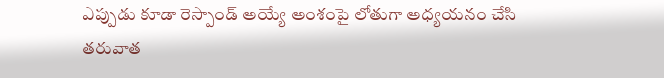ఎప్పుడు కూడా రెస్పాండ్ అయ్యే అంశంపై లోతుగా అధ్యయనం చేసి తరువాత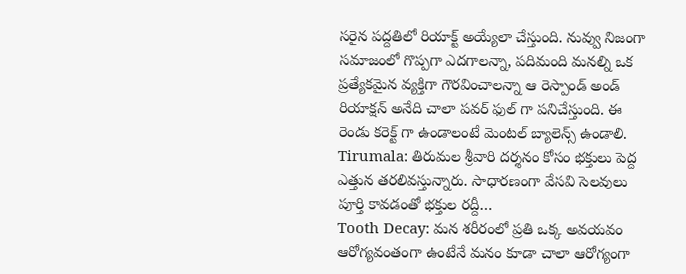సరైన పద్దతిలో రియాక్ట్ అయ్యేలా చేస్తుంది. నువ్వు నిజంగా సమాజంలో గొప్పగా ఎదగాలన్నా, పదిమంది మనల్ని ఒక ప్రత్యేకమైన వ్యక్తిగా గౌరవించాలన్నా ఆ రెస్పాండ్ అండ్ రియాక్షన్ అనేది చాలా పవర్ ఫుల్ గా పనిచేస్తుంది. ఈ రెండు కరెక్ట్ గా ఉండాలంటే మెంటల్ బ్యాలెన్స్ ఉండాలి.
Tirumala: తిరుమల శ్రీవారి దర్శనం కోసం భక్తులు పెద్ద ఎత్తున తరలివస్తున్నారు. సాధారణంగా వేసవి సెలవులు పూర్తి కావడంతో భక్తుల రద్దీ…
Tooth Decay: మన శరీరంలో ప్రతి ఒక్క అవయవం ఆరోగ్యవంతంగా ఉంటేనే మనం కూడా చాలా ఆరోగ్యంగా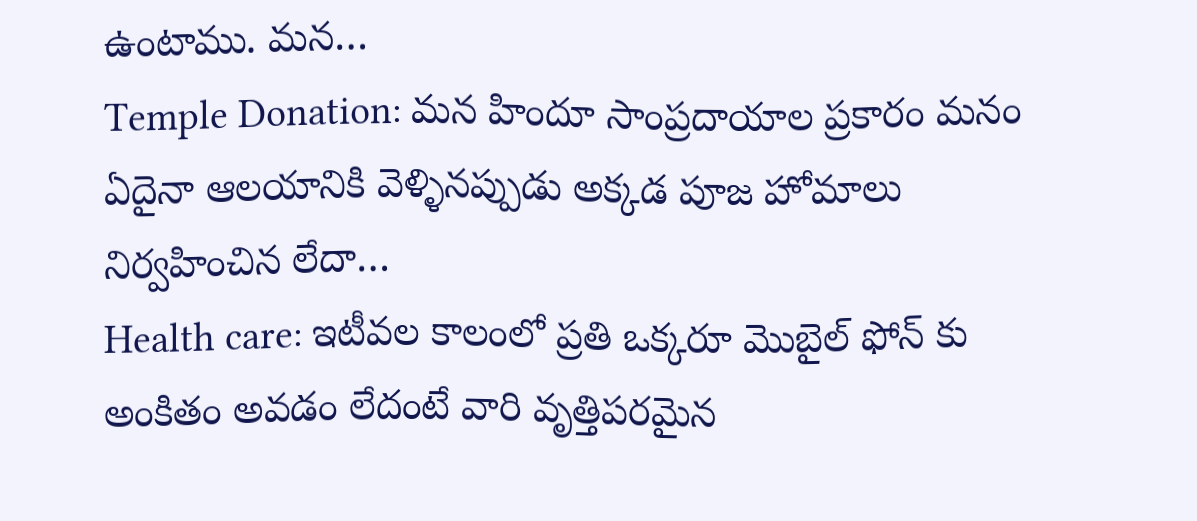ఉంటాము. మన…
Temple Donation: మన హిందూ సాంప్రదాయాల ప్రకారం మనం ఏదైనా ఆలయానికి వెళ్ళినప్పుడు అక్కడ పూజ హోమాలు నిర్వహించిన లేదా…
Health care: ఇటీవల కాలంలో ప్రతి ఒక్కరూ మొబైల్ ఫోన్ కు అంకితం అవడం లేదంటే వారి వృత్తిపరమైన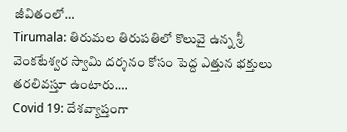జీవితంలో…
Tirumala: తిరుమల తిరుపతిలో కొలువై ఉన్న శ్రీ వెంకటేశ్వర స్వామి దర్శనం కోసం పెద్ద ఎత్తున భక్తులు తరలివస్తూ ఉంటారు.…
Covid 19: దేశవ్యాప్తంగా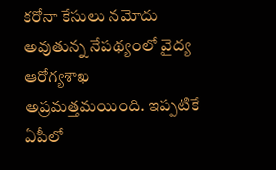కరోనా కేసులు నమోదు అవుతున్న నేపథ్యంలో వైద్య ఆరోగ్యశాఖ అప్రమత్తమయింది. ఇప్పటికే ఏపీలో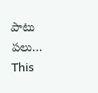పాటు పలు…
This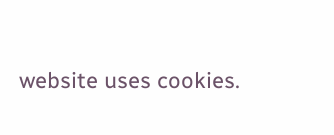website uses cookies.